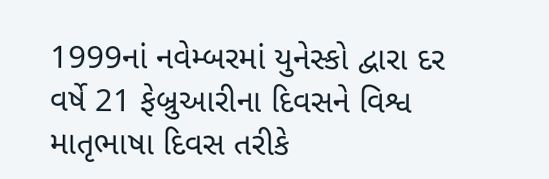1999નાં નવેમ્બરમાં યુનેસ્કો દ્વારા દર વર્ષે 21 ફેબ્રુઆરીના દિવસને વિશ્વ માતૃભાષા દિવસ તરીકે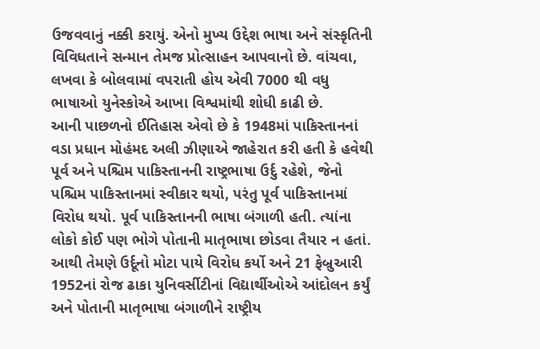ઉજવવાનું નક્કી કરાયું. એનો મુખ્ય ઉદ્દેશ ભાષા અને સંસ્કૃતિની વિવિધતાને સન્માન તેમજ પ્રોત્સાહન આપવાનો છે. વાંચવા, લખવા કે બોલવામાં વપરાતી હોય એવી 7000 થી વધુ ભાષાઓ યુનેસ્કોએ આખા વિશ્વમાંથી શોધી કાઢી છે.
આની પાછળનો ઈતિહાસ એવો છે કે 1948માં પાકિસ્તાનનાં વડા પ્રધાન મોહંમદ અલી ઝીણાએ જાહેરાત કરી હતી કે હવેથી પૂર્વ અને પશ્ચિમ પાકિસ્તાનની રાષ્ટ્રભાષા ઉર્દુ રહેશે, જેનો પશ્ચિમ પાકિસ્તાનમાં સ્વીકાર થયો, પરંતુ પૂર્વ પાકિસ્તાનમાં વિરોધ થયો. પૂર્વ પાકિસ્તાનની ભાષા બંગાળી હતી. ત્યાંના લોકો કોઈ પણ ભોગે પોતાની માતૃભાષા છોડવા તૈયાર ન હતાં. આથી તેમણે ઉર્દૂનો મોટા પાયે વિરોધ કર્યો અને 21 ફેબ્રુઆરી 1952નાં રોજ ઢાકા યુનિવર્સીટીનાં વિદ્યાર્થીઓએ આંદોલન કર્યું અને પોતાની માતૃભાષા બંગાળીને રાષ્ટ્રીય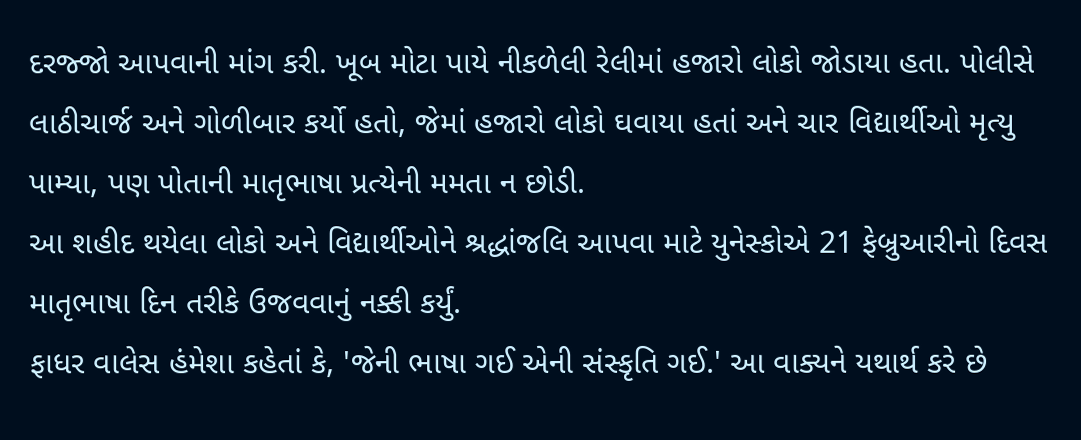દરજ્જો આપવાની માંગ કરી. ખૂબ મોટા પાયે નીકળેલી રેલીમાં હજારો લોકો જોડાયા હતા. પોલીસે લાઠીચાર્જ અને ગોળીબાર કર્યો હતો, જેમાં હજારો લોકો ઘવાયા હતાં અને ચાર વિદ્યાર્થીઓ મૃત્યુ પામ્યા, પણ પોતાની માતૃભાષા પ્રત્યેની મમતા ન છોડી.
આ શહીદ થયેલા લોકો અને વિદ્યાર્થીઓને શ્રદ્ધાંજલિ આપવા માટે યુનેસ્કોએ 21 ફેબ્રુઆરીનો દિવસ માતૃભાષા દિન તરીકે ઉજવવાનું નક્કી કર્યું.
ફાધર વાલેસ હંમેશા કહેતાં કે, 'જેની ભાષા ગઈ એની સંસ્કૃતિ ગઈ.' આ વાક્યને યથાર્થ કરે છે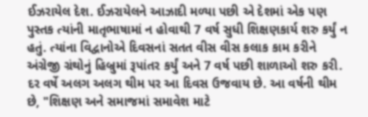ઈઝરાયેલ દેશ. ઈઝરાયેલને આઝાદી મળ્યા પછી એ દેશમાં એક પણ પુસ્તક ત્યાંની માતૃભાષામાં ન હોવાથી 7 વર્ષ સુધી શિક્ષણકાર્ય શરુ કર્યું ન હતું. ત્યાંના વિદ્વાનોએ દિવસનાં સતત વીસ વીસ કલાક કામ કરીને અંગ્રેજી ગ્રંથોનું હિબ્રુમાં રૂપાંતર કર્યું અને 7 વર્ષ પછી શાળાઓ શરુ કરી.
દર વર્ષે અલગ અલગ થીમ પર આ દિવસ ઉજવાય છે. આ વર્ષની થીમ છે, "શિક્ષણ અને સમાજમાં સમાવેશ માટે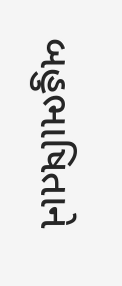બહુભાષિતાને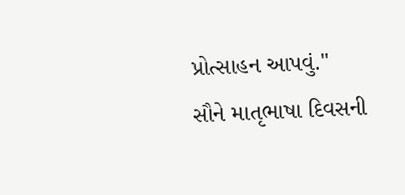પ્રોત્સાહન આપવું."
સૌને માતૃભાષા દિવસની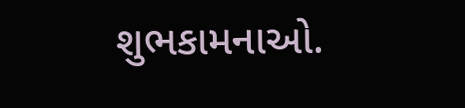શુભકામનાઓ.